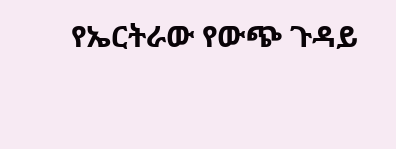የኤርትራው የውጭ ጉዳይ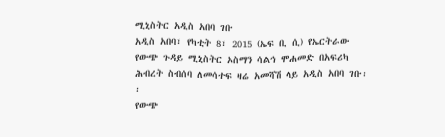ሚኒስትር አዲስ አበባ ገቡ
አዲስ አበባ፣ የካቲት 8፣ 2015 (ኤፍ ቢ ሲ) የኤርትራው የውጭ ጉዳይ ሚኒስትር ኦስማን ሳልኅ ሞሐመድ በአፍሪካ ሕብረት ስብሰባ ለመሳተፍ ዛሬ አመሻሽ ላይ አዲስ አበባ ገቡ፡፡
የውጭ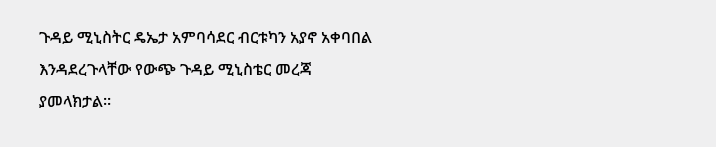ጉዳይ ሚኒስትር ዴኤታ አምባሳደር ብርቱካን አያኖ አቀባበል እንዳደረጉላቸው የውጭ ጉዳይ ሚኒስቴር መረጃ ያመላክታል፡፡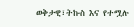ወቅታዊ፣ትኩስ እና የተሟሉ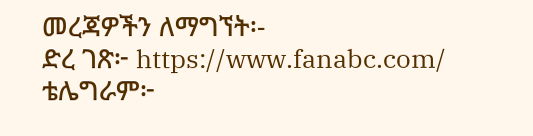መረጃዎችን ለማግኘት፡-
ድረ ገጽ፦ https://www.fanabc.com/
ቴሌግራም፦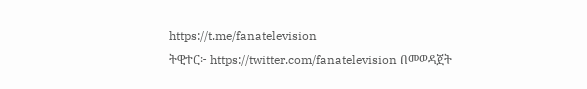https://t.me/fanatelevision
ትዊተር፦ https://twitter.com/fanatelevision በመወዳጀት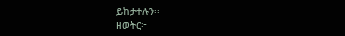ይከታተሉን፡፡
ዘወትር፦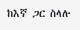ከእኛ ጋር ስላሉ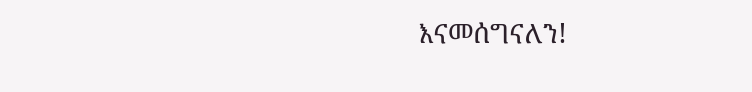እናመሰግናለን!